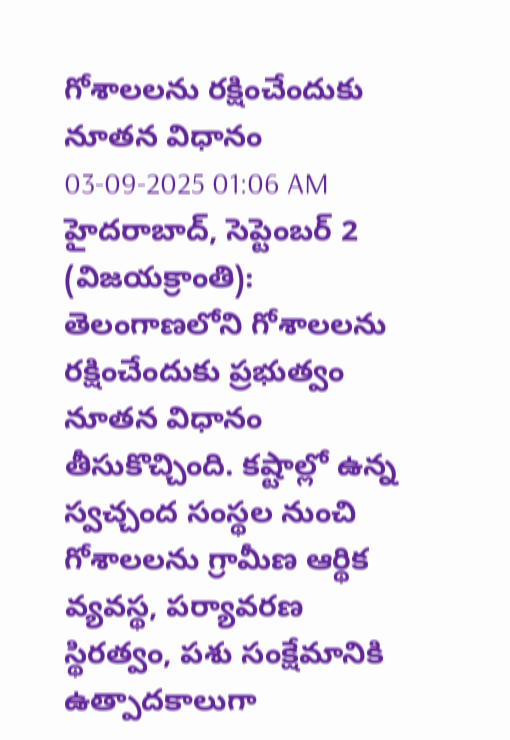గోశాలలను రక్షించేందుకు నూతన విధానం
03-09-2025 01:06 AM
హైదరాబాద్, సెప్టెంబర్ 2 (విజయక్రాంతి): తెలంగాణలోని గోశాలలను రక్షించేందుకు ప్రభుత్వం నూతన విధానం తీసుకొచ్చింది. కష్టాల్లో ఉన్న స్వచ్చంద సంస్థల నుంచి గోశాలలను గ్రామీణ ఆర్థిక వ్యవస్థ, పర్యావరణ స్థిరత్వం, పశు సంక్షేమానికి ఉత్పాదకాలుగా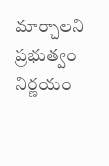మార్చాలని ప్రభుత్వం నిర్ణయం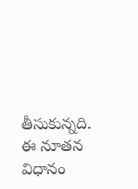తీసుకున్నది. ఈ నూతన విధానం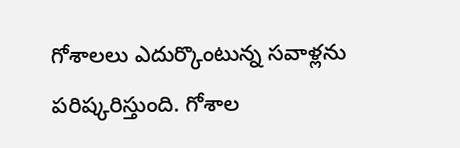గోశాలలు ఎదుర్కొంటున్న సవాళ్లను పరిష్కరిస్తుంది. గోశాల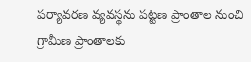పర్యావరణ వ్యవస్థను పట్టణ ప్రాంతాల నుంచి గ్రామీణ ప్రాంతాలకు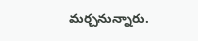మర్చనున్నారు.